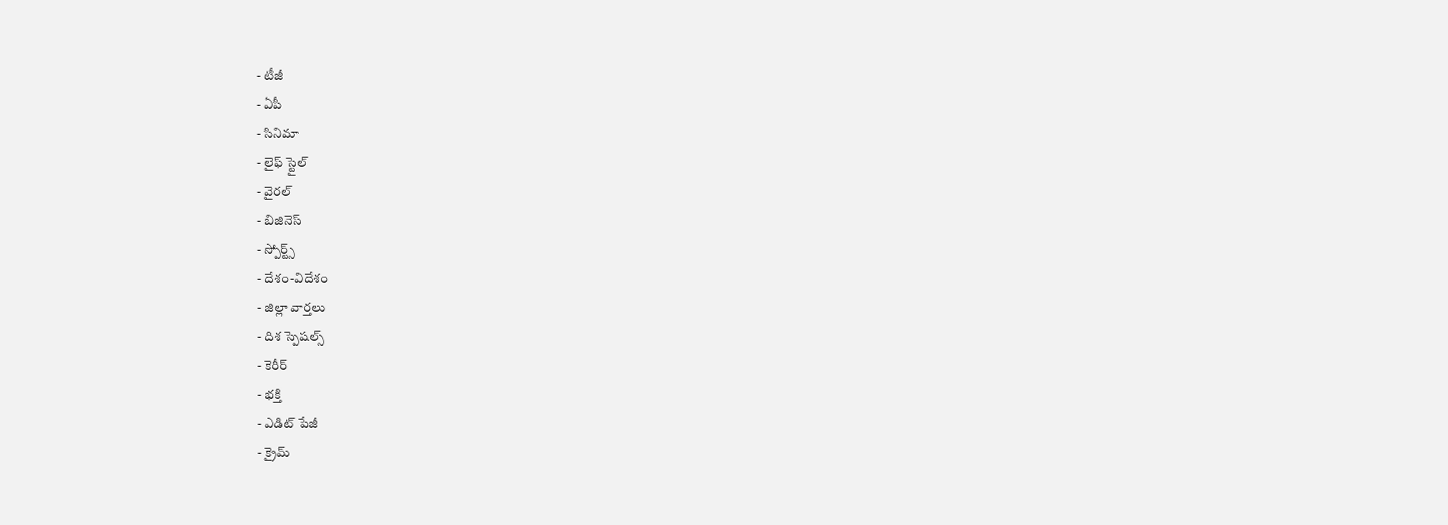- టీజీ
- ఏపీ
- సినిమా
- లైఫ్ స్టైల్
- వైరల్
- బిజినెస్
- స్పోర్ట్స్
- దేశం-విదేశం
- జిల్లా వార్తలు
- దిశ స్పెషల్స్
- కెరీర్
- భక్తి
- ఎడిట్ పేజీ
- క్రైమ్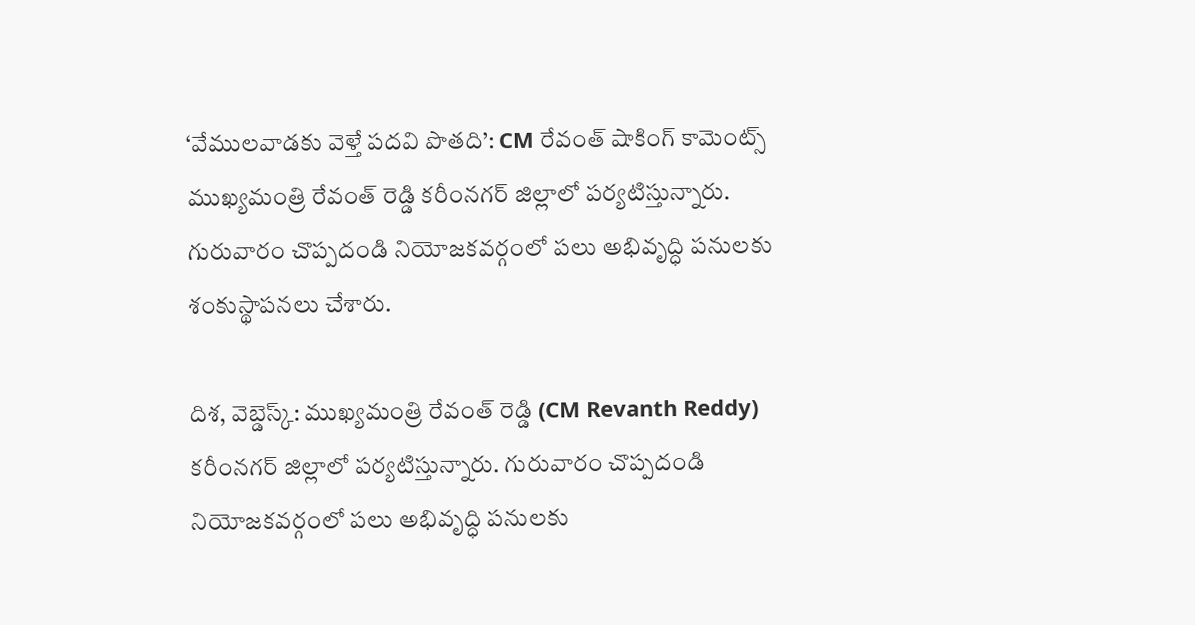‘వేములవాడకు వెళ్తే పదవి పొతది’: CM రేవంత్ షాకింగ్ కామెంట్స్
ముఖ్యమంత్రి రేవంత్ రెడ్డి కరీంనగర్ జిల్లాలో పర్యటిస్తున్నారు. గురువారం చొప్పదండి నియోజకవర్గంలో పలు అభివృద్ధి పనులకు శంకుస్థాపనలు చేశారు.

దిశ, వెబ్డెస్క్: ముఖ్యమంత్రి రేవంత్ రెడ్డి (CM Revanth Reddy) కరీంనగర్ జిల్లాలో పర్యటిస్తున్నారు. గురువారం చొప్పదండి నియోజకవర్గంలో పలు అభివృద్ధి పనులకు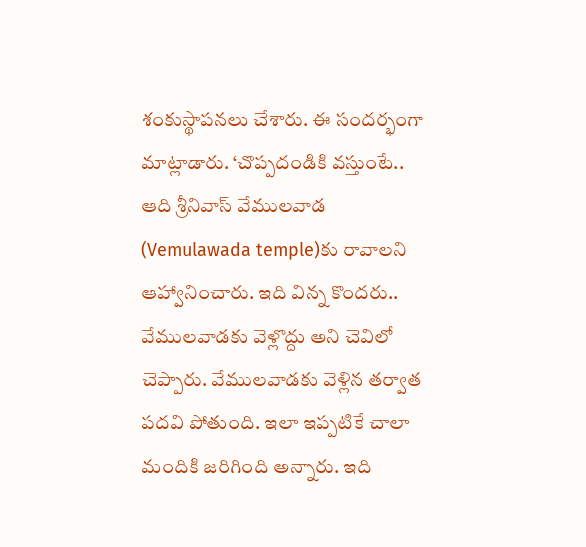శంకుస్థాపనలు చేశారు. ఈ సందర్భంగా మాట్లాడారు. ‘చొప్పదండికి వస్తుంటే.. ఆది శ్రీనివాస్ వేములవాడ (Vemulawada temple)కు రావాలని ఆహ్వానించారు. ఇది విన్న కొందరు.. వేములవాడకు వెళ్లొద్దు అని చెవిలో చెప్పారు. వేములవాడకు వెళ్లిన తర్వాత పదవి పోతుంది. ఇలా ఇప్పటికే చాలా మందికి జరిగింది అన్నారు. ఇది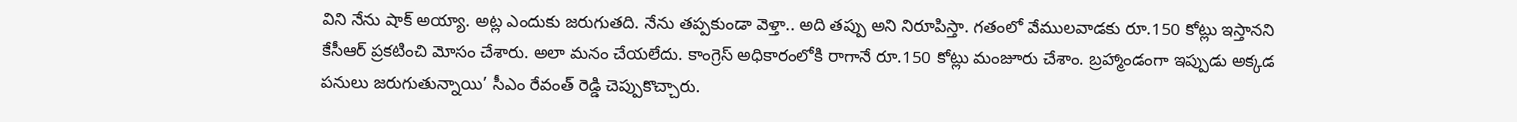విని నేను షాక్ అయ్యా. అట్ల ఎందుకు జరుగుతది. నేను తప్పకుండా వెళ్తా.. అది తప్పు అని నిరూపిస్తా. గతంలో వేములవాడకు రూ.150 కోట్లు ఇస్తానని కేసీఆర్ ప్రకటించి మోసం చేశారు. అలా మనం చేయలేదు. కాంగ్రెస్ అధికారంలోకి రాగానే రూ.150 కోట్లు మంజూరు చేశాం. బ్రహ్మాండంగా ఇప్పుడు అక్కడ పనులు జరుగుతున్నాయి’ సీఎం రేవంత్ రెడ్డి చెప్పుకొచ్చారు.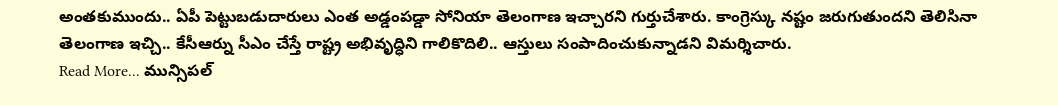అంతకుముందు.. ఏపీ పెట్టుబడుదారులు ఎంత అడ్డంపడ్డా సోనియా తెలంగాణ ఇచ్చారని గుర్తుచేశారు. కాంగ్రెస్కు నష్టం జరుగుతుందని తెలిసినా తెలంగాణ ఇచ్చి.. కేసీఆర్ను సీఎం చేస్తే రాష్ట్ర అభివృద్ధిని గాలికొదిలి.. ఆస్తులు సంపాదించుకున్నాడని విమర్శిచారు.
Read More... మున్సిపల్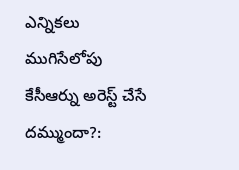ఎన్నికలు ముగిసేలోపు కేసీఆర్ను అరెస్ట్ చేసే దమ్ముందా?: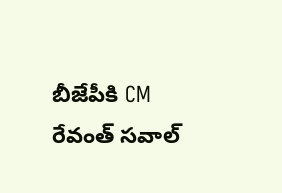బీజేపీకి CM రేవంత్ సవాల్